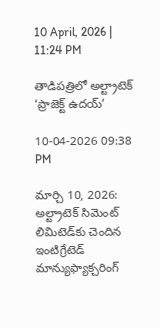10 April, 2026 | 11:24 PM

తాడిపత్రిలో అల్ట్రాటెక్ ‘ప్రాజెక్ట్ ఉదయ్’

10-04-2026 09:38 PM

మార్చి 10, 2026: అల్ట్రాటెక్ సిమెంట్ లిమిటెడ్‌కు చెందిన ఇంటిగ్రేటెడ్ మాన్యుఫ్యాక్చరింగ్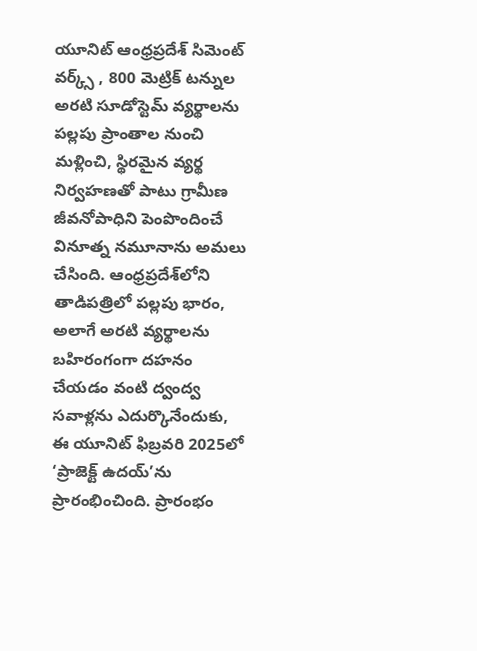యూనిట్ ఆంధ్రప్రదేశ్ సిమెంట్ వర్క్స్ , 800 మెట్రిక్ టన్నుల అరటి సూడోస్టెమ్ వ్యర్థాలను పల్లపు ప్రాంతాల నుంచి మళ్లించి, స్థిరమైన వ్యర్థ నిర్వహణతో పాటు గ్రామీణ జీవనోపాధిని పెంపొందించే వినూత్న నమూనాను అమలు చేసింది. ఆంధ్రప్రదేశ్‌లోని తాడిపత్రిలో పల్లపు భారం, అలాగే అరటి వ్యర్థాలను బహిరంగంగా దహనం చేయడం వంటి ద్వంద్వ సవాళ్లను ఎదుర్కొనేందుకు, ఈ యూనిట్ ఫిబ్రవరి 2025లో ‘ప్రాజెక్ట్ ఉదయ్’ను ప్రారంభించింది. ప్రారంభం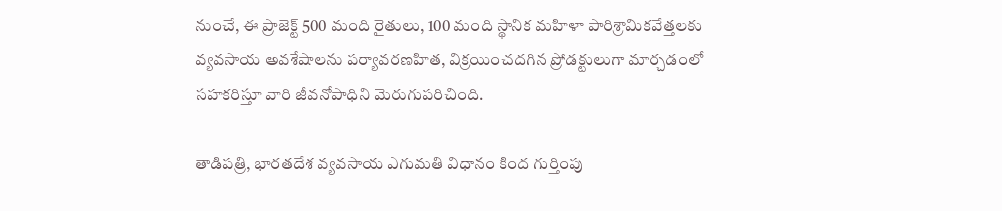నుంచే, ఈ ప్రాజెక్ట్ 500 మంది రైతులు, 100 మంది స్థానిక మహిళా పారిశ్రామికవేత్తలకు వ్యవసాయ అవశేషాలను పర్యావరణహిత, విక్రయించదగిన ప్రోడక్టులుగా మార్చడంలో సహకరిస్తూ వారి జీవనోపాధిని మెరుగుపరిచింది.

తాడిపత్రి, భారతదేశ వ్యవసాయ ఎగుమతి విధానం కింద గుర్తింపు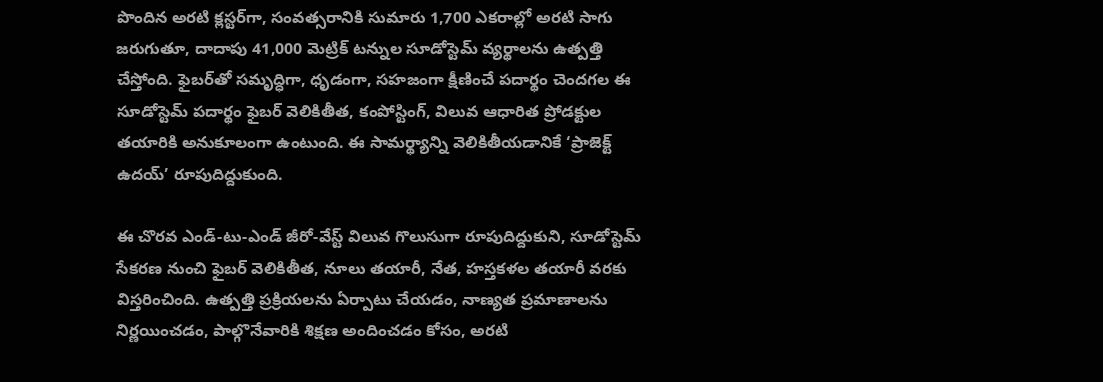పొందిన అరటి క్లస్టర్‌గా, సంవత్సరానికి సుమారు 1,700 ఎకరాల్లో అరటి సాగు జరుగుతూ, దాదాపు 41,000 మెట్రిక్ టన్నుల సూడోస్టెమ్ వ్యర్థాలను ఉత్పత్తి చేస్తోంది. ఫైబర్‌తో సమృద్ధిగా, ధృడంగా, సహజంగా క్షీణించే పదార్థం చెందగల ఈ సూడోస్టెమ్ పదార్థం ఫైబర్ వెలికితీత, కంపోస్టింగ్, విలువ ఆధారిత ప్రోడక్టుల తయారికి అనుకూలంగా ఉంటుంది. ఈ సామర్థ్యాన్ని వెలికితీయడానికే ‘ప్రాజెక్ట్ ఉదయ్’ రూపుదిద్దుకుంది.

ఈ చొరవ ఎండ్-టు-ఎండ్ జీరో-వేస్ట్ విలువ గొలుసుగా రూపుదిద్దుకుని, సూడోస్టెమ్ సేకరణ నుంచి ఫైబర్ వెలికితీత, నూలు తయారీ, నేత, హస్తకళల తయారీ వరకు విస్తరించింది. ఉత్పత్తి ప్రక్రియలను ఏర్పాటు చేయడం, నాణ్యత ప్రమాణాలను నిర్ణయించడం, పాల్గొనేవారికి శిక్షణ అందించడం కోసం, అరటి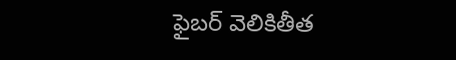ఫైబర్ వెలికితీత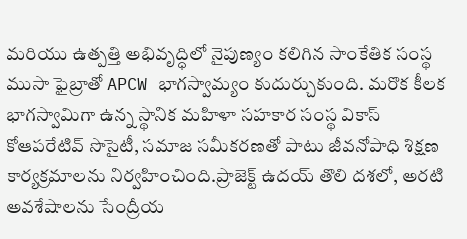మరియు ఉత్పత్తి అభివృద్ధిలో నైపుణ్యం కలిగిన సాంకేతిక సంస్థ ముసా ఫైబ్రాతో APCW భాగస్వామ్యం కుదుర్చుకుంది. మరొక కీలక భాగస్వామిగా ఉన్న స్థానిక మహిళా సహకార సంస్థ వికాస్ కోఆపరేటివ్ సొసైటీ, సమాజ సమీకరణతో పాటు జీవనోపాధి శిక్షణ కార్యక్రమాలను నిర్వహించింది.ప్రాజెక్ట్ ఉదయ్ తొలి దశలో, అరటి అవశేషాలను సేంద్రీయ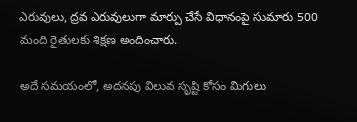ఎరువులు, ద్రవ ఎరువులుగా మార్పు చేసే విధానంపై సుమారు 500 మంది రైతులకు శిక్షణ అందించారు.

అదే సమయంలో, అదనపు విలువ సృష్టి కోసం మిగులు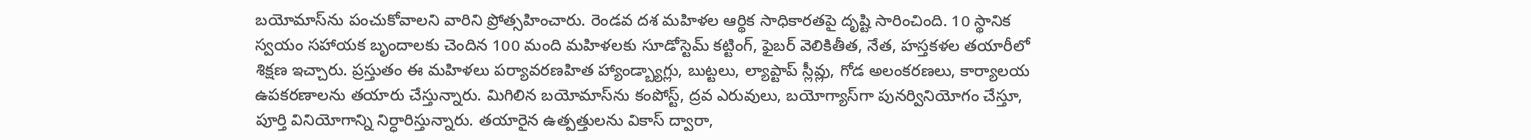బయోమాస్‌ను పంచుకోవాలని వారిని ప్రోత్సహించారు. రెండవ దశ మహిళల ఆర్థిక సాధికారతపై దృష్టి సారించింది. 10 స్థానిక స్వయం సహాయక బృందాలకు చెందిన 100 మంది మహిళలకు సూడోస్టెమ్ కట్టింగ్, ఫైబర్ వెలికితీత, నేత, హస్తకళల తయారీలో శిక్షణ ఇచ్చారు. ప్రస్తుతం ఈ మహిళలు పర్యావరణహిత హ్యాండ్బ్యాగ్లు, బుట్టలు, ల్యాప్టాప్ స్లీవ్లు, గోడ అలంకరణలు, కార్యాలయ ఉపకరణాలను తయారు చేస్తున్నారు. మిగిలిన బయోమాస్‌ను కంపోస్ట్, ద్రవ ఎరువులు, బయోగ్యాస్‌గా పునర్వినియోగం చేస్తూ, పూర్తి వినియోగాన్ని నిర్ధారిస్తున్నారు. తయారైన ఉత్పత్తులను వికాస్ ద్వారా,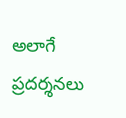అలాగే ప్రదర్శనలు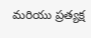మరియు ప్రత్యక్ష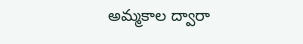అమ్మకాల ద్వారా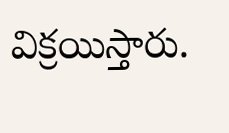విక్రయిస్తారు.